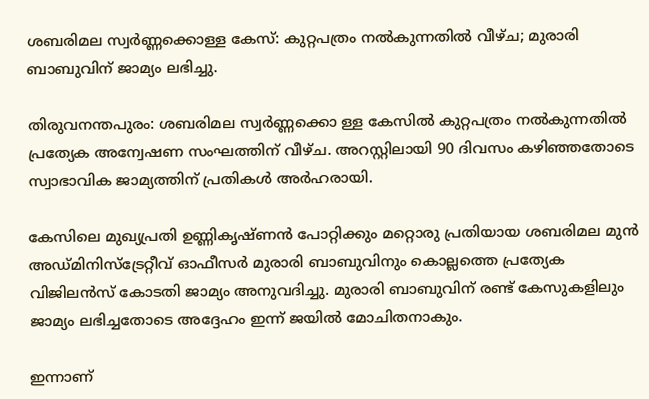ശബരിമല സ്വർണ്ണക്കൊള്ള കേസ്: കുറ്റപത്രം നൽകുന്നതിൽ വീഴ്ച; മുരാരി ബാബുവിന് ജാമ്യം ലഭിച്ചു.

തിരുവനന്തപുരം: ശബരിമല സ്വർണ്ണക്കൊ ള്ള കേസിൽ കുറ്റപത്രം നൽകുന്നതിൽ പ്രത്യേക അന്വേഷണ സംഘത്തിന് വീഴ്ച. അറസ്റ്റിലായി 90 ദിവസം കഴിഞ്ഞതോടെ സ്വാഭാവിക ജാമ്യത്തിന് പ്രതികൾ അർഹരായി.

കേസിലെ മുഖ്യപ്രതി ഉണ്ണികൃഷ്ണൻ പോറ്റിക്കും മറ്റൊരു പ്രതിയായ ശബരിമല മുൻ അഡ്മിനിസ്ട്രേറ്റീവ് ഓഫീസർ മുരാരി ബാബുവിനും കൊല്ലത്തെ പ്രത്യേക വിജിലൻസ് കോടതി ജാമ്യം അനുവദിച്ചു. മുരാരി ബാബുവിന് രണ്ട് കേസുകളിലും ജാമ്യം ലഭിച്ചതോടെ അദ്ദേഹം ഇന്ന് ജയിൽ മോചിതനാകും.

ഇന്നാണ്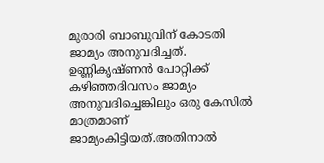മുരാരി ബാബുവിന് കോടതി ജാമ്യം അനുവദിച്ചത്. ഉണ്ണികൃഷ്ണൻ പോറ്റിക്ക് കഴിഞ്ഞദിവസം ജാമ്യം അനുവദിച്ചെങ്കിലും ഒരു കേസിൽ മാത്രമാണ് ജാമ്യംകിട്ടിയത്.അതിനാൽ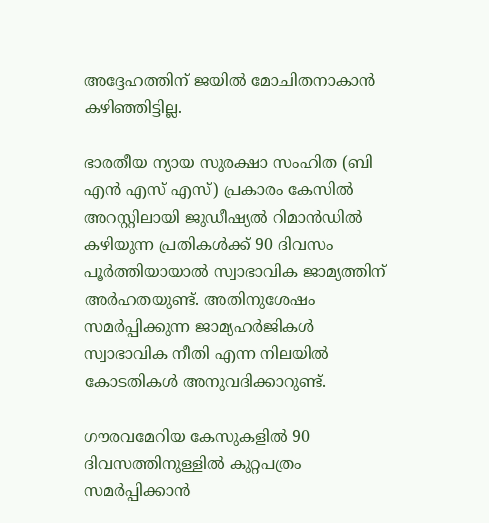അദ്ദേഹത്തിന് ജയിൽ മോചിതനാകാൻ കഴിഞ്ഞിട്ടില്ല.

ഭാരതീയ ന്യായ സുരക്ഷാ സംഹിത (ബി എൻ എസ് എസ്) പ്രകാരം കേസിൽ അറസ്റ്റിലായി ജുഡീഷ്യൽ റിമാൻഡിൽ കഴിയുന്ന പ്രതികൾക്ക് 90 ദിവസം പൂർത്തിയായാൽ സ്വാഭാവിക ജാമ്യത്തിന് അർഹതയുണ്ട്. അതിനുശേഷം സമർപ്പിക്കുന്ന ജാമ്യഹർജികൾ സ്വാഭാവിക നീതി എന്ന നിലയിൽ കോടതികൾ അനുവദിക്കാറുണ്ട്.

ഗൗരവമേറിയ കേസുകളിൽ 90 ദിവസത്തിനുള്ളിൽ കുറ്റപത്രം സമർപ്പിക്കാൻ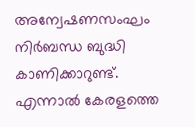അന്വേഷണസംഘം നിർബന്ധ ബുദ്ധി കാണിക്കാറുണ്ട്. എന്നാൽ കേരളത്തെ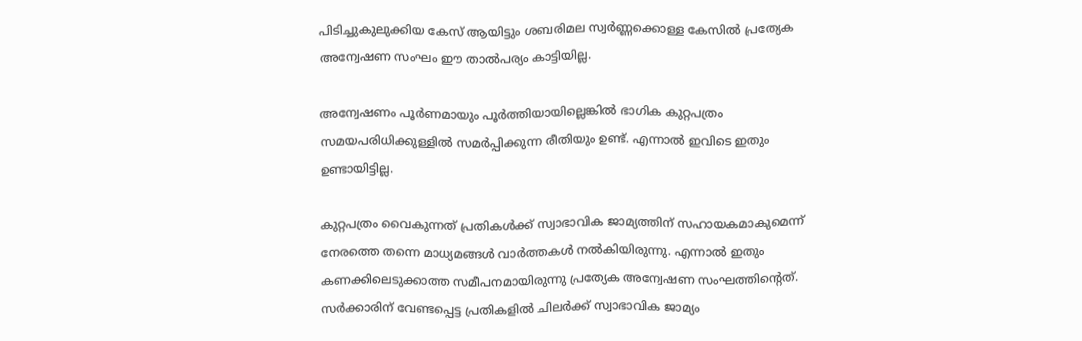പിടിച്ചുകുലുക്കിയ കേസ് ആയിട്ടും ശബരിമല സ്വർണ്ണക്കൊള്ള കേസിൽ പ്രത്യേക അന്വേഷണ സംഘം ഈ താൽപര്യം കാട്ടിയില്ല.

അന്വേഷണം പൂർണമായും പൂർത്തിയായില്ലെങ്കിൽ ഭാഗിക കുറ്റപത്രം സമയപരിധിക്കുള്ളിൽ സമർപ്പിക്കുന്ന രീതിയും ഉണ്ട്. എന്നാൽ ഇവിടെ ഇതും ഉണ്ടായിട്ടില്ല.

കുറ്റപത്രം വൈകുന്നത് പ്രതികൾക്ക് സ്വാഭാവിക ജാമ്യത്തിന് സഹായകമാകുമെന്ന് നേരത്തെ തന്നെ മാധ്യമങ്ങൾ വാർത്തകൾ നൽകിയിരുന്നു. എന്നാൽ ഇതും കണക്കിലെടുക്കാത്ത സമീപനമായിരുന്നു പ്രത്യേക അന്വേഷണ സംഘത്തിന്റെത്.
സർക്കാരിന് വേണ്ടപ്പെട്ട പ്രതികളിൽ ചിലർക്ക് സ്വാഭാവിക ജാമ്യം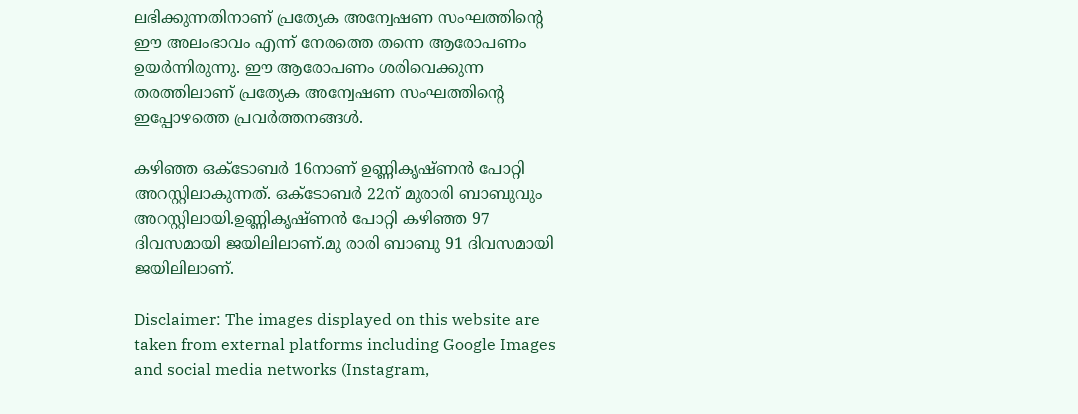ലഭിക്കുന്നതിനാണ് പ്രത്യേക അന്വേഷണ സംഘത്തിന്റെ ഈ അലംഭാവം എന്ന് നേരത്തെ തന്നെ ആരോപണം ഉയർന്നിരുന്നു. ഈ ആരോപണം ശരിവെക്കുന്ന തരത്തിലാണ് പ്രത്യേക അന്വേഷണ സംഘത്തിന്റെ ഇപ്പോഴത്തെ പ്രവർത്തനങ്ങൾ.

കഴിഞ്ഞ ഒക്ടോബർ 16നാണ് ഉണ്ണികൃഷ്ണൻ പോറ്റി അറസ്റ്റിലാകുന്നത്. ഒക്ടോബർ 22ന് മുരാരി ബാബുവും അറസ്റ്റിലായി.ഉണ്ണികൃഷ്ണൻ പോറ്റി കഴിഞ്ഞ 97 ദിവസമായി ജയിലിലാണ്.മു രാരി ബാബു 91 ദിവസമായി ജയിലിലാണ്.

Disclaimer: The images displayed on this website are taken from external platforms including Google Images and social media networks (Instagram,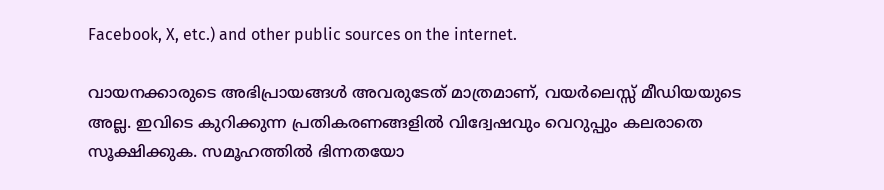Facebook, X, etc.) and other public sources on the internet.

വായനക്കാരുടെ അഭിപ്രായങ്ങള്‍ അവരുടേത് മാത്രമാണ്, വയർലെസ്സ് മീഡിയയുടെ അല്ല. ഇവിടെ കുറിക്കുന്ന പ്രതികരണങ്ങളിൽ വിദ്വേഷവും വെറുപ്പും കലരാതെ സൂക്ഷിക്കുക. സമൂഹത്തിൽ ഭിന്നതയോ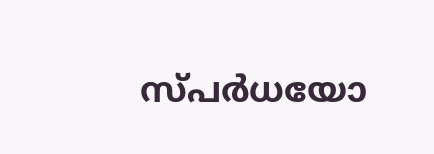സ്‌പർധയോ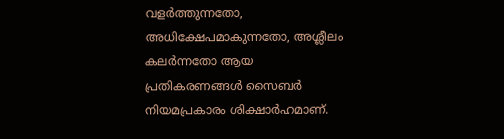വളർത്തുന്നതോ, അധിക്ഷേപമാകുന്നതോ, അശ്ലീലം കലർന്നതോ ആയ പ്രതികരണങ്ങൾ സൈബർ നിയമപ്രകാരം ശിക്ഷാർഹമാണ്.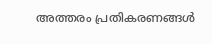അത്തരം പ്രതികരണങ്ങൾ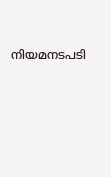നിയമനടപടി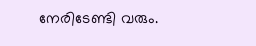നേരിടേണ്ടി വരും.